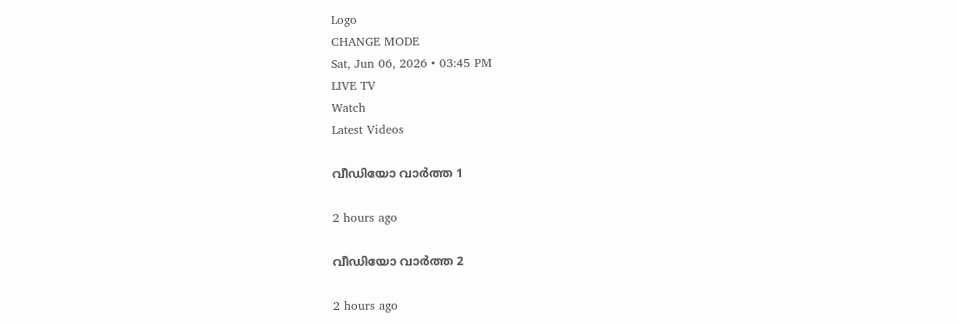Logo
CHANGE MODE
Sat, Jun 06, 2026 • 03:45 PM
LIVE TV
Watch
Latest Videos

വീഡിയോ വാർത്ത 1

2 hours ago

വീഡിയോ വാർത്ത 2

2 hours ago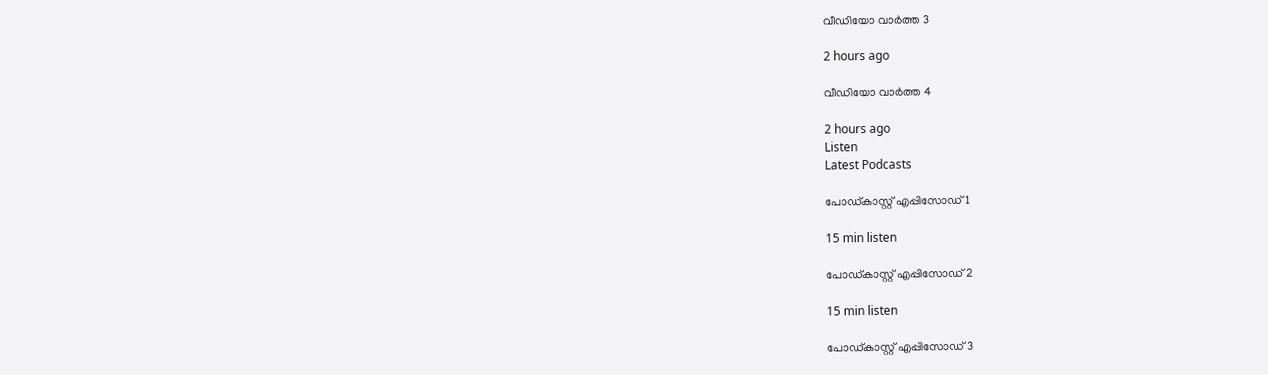വീഡിയോ വാർത്ത 3

2 hours ago

വീഡിയോ വാർത്ത 4

2 hours ago
Listen
Latest Podcasts

പോഡ്കാസ്റ്റ് എപ്പിസോഡ് 1

15 min listen

പോഡ്കാസ്റ്റ് എപ്പിസോഡ് 2

15 min listen

പോഡ്കാസ്റ്റ് എപ്പിസോഡ് 3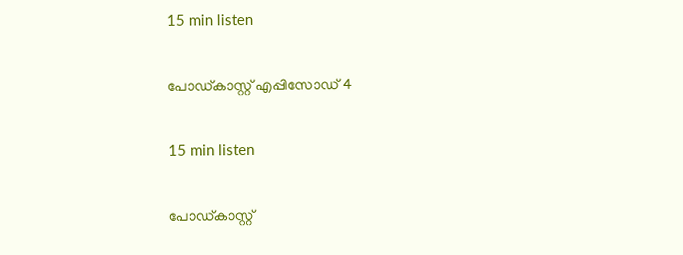15 min listen

പോഡ്കാസ്റ്റ് എപ്പിസോഡ് 4

15 min listen

പോഡ്കാസ്റ്റ്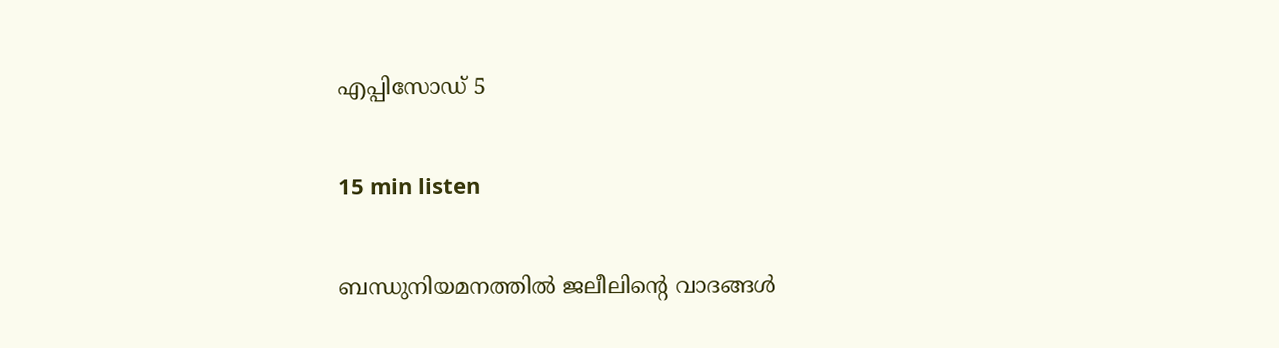എപ്പിസോഡ് 5

15 min listen

ബന്ധുനിയമനത്തിൽ ജലീലിന്‍റെ വാദങ്ങൾ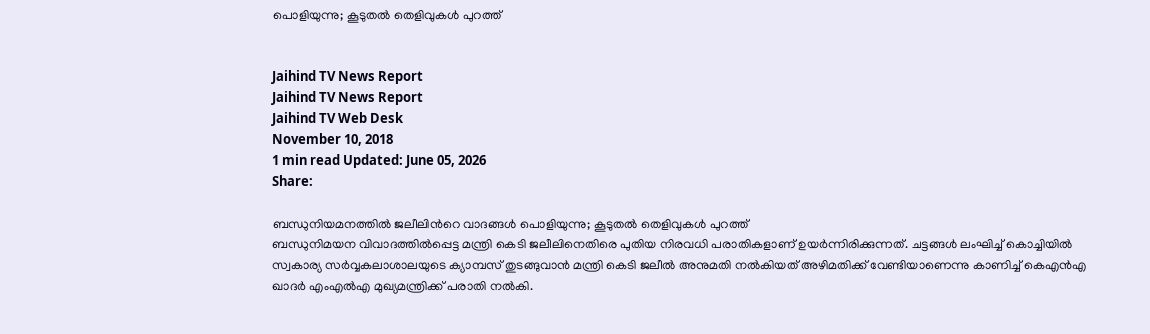പൊളിയുന്നു; കൂടുതൽ തെളിവുകൾ പുറത്ത്


Jaihind TV News Report
Jaihind TV News Report
Jaihind TV Web Desk
November 10, 2018
1 min read Updated: June 05, 2026
Share:

ബന്ധുനിയമനത്തിൽ ജലീലിന്‍റെ വാദങ്ങൾ പൊളിയുന്നു; കൂടുതൽ തെളിവുകൾ പുറത്ത്
ബന്ധുനിമയന വിവാദത്തിൽപ്പെട്ട മന്ത്രി കെടി ജലീലിനെതിരെ പുതിയ നിരവധി പരാതികളാണ് ഉയർന്നിരിക്കുന്നത്. ചട്ടങ്ങൾ ലംഘിച്ച് കൊച്ചിയിൽ സ്വകാര്യ സർവ്വകലാശാലയുടെ ക്യാമ്പസ് തുടങ്ങുവാൻ മന്ത്രി കെടി ജലീൽ അനുമതി നൽകിയത് അഴിമതിക്ക് വേണ്ടിയാണെന്നു കാണിച്ച് കെഎൻഎ ഖാദർ എംഎൽഎ മുഖ്യമന്ത്രിക്ക് പരാതി നൽകി.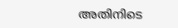അതിനിടെ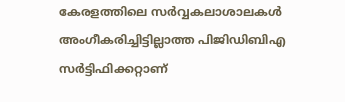കേരളത്തിലെ സർവ്വകലാശാലകൾ അംഗീകരിച്ചിട്ടില്ലാത്ത പിജിഡിബിഎ സർട്ടിഫിക്കറ്റാണ്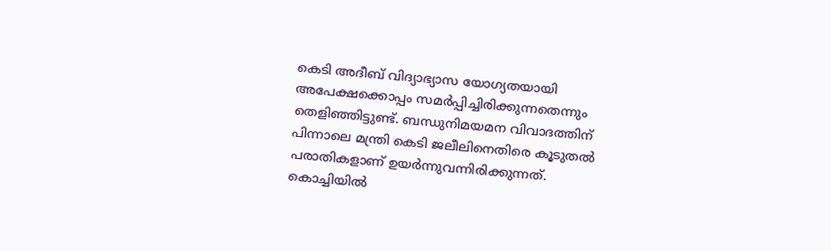കെടി അദീബ് വിദ്യാഭ്യാസ യോഗ്യതയായി അപേക്ഷക്കൊപ്പം സമർപ്പിച്ചിരിക്കുന്നതെന്നും തെളിഞ്ഞിട്ടുണ്ട്. ബന്ധുനിമയമന വിവാദത്തിന് പിന്നാലെ മന്ത്രി കെടി ജലീലിനെതിരെ കൂടുതൽ പരാതികളാണ് ഉയർന്നുവന്നിരിക്കുന്നത്. കൊച്ചിയിൽ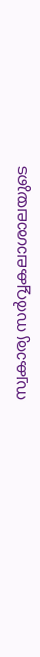സ്വകാര്യ സർവ്വകലാശാലയുടെ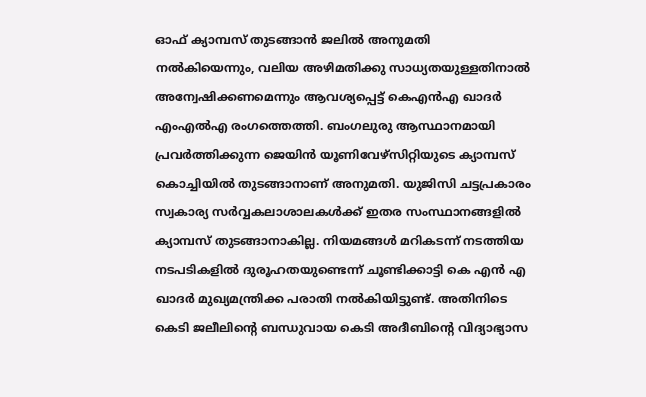ഓഫ് ക്യാമ്പസ് തുടങ്ങാൻ ജലിൽ അനുമതി നൽകിയെന്നും, വലിയ അഴിമതിക്കു സാധ്യതയുള്ളതിനാൽ അന്വേഷിക്കണമെന്നും ആവശ്യപ്പെട്ട് കെഎൻഎ ഖാദർ എംഎൽഎ രംഗത്തെത്തി. ബംഗലുരു ആസ്ഥാനമായി പ്രവർത്തിക്കുന്ന ജെയിൻ യൂണിവേഴ്‌സിറ്റിയുടെ ക്യാമ്പസ് കൊച്ചിയിൽ തുടങ്ങാനാണ് അനുമതി. യുജിസി ചട്ടപ്രകാരം സ്വകാര്യ സർവ്വകലാശാലകൾക്ക് ഇതര സംസ്ഥാനങ്ങളിൽ ക്യാമ്പസ് തുടങ്ങാനാകില്ല. നിയമങ്ങൾ മറികടന്ന് നടത്തിയ നടപടികളിൽ ദുരൂഹതയുണ്ടെന്ന് ചൂണ്ടിക്കാട്ടി കെ എൻ എ ഖാദർ മുഖ്യമന്ത്രിക്ക പരാതി നൽകിയിട്ടുണ്ട്. അതിനിടെ കെടി ജലീലിന്റെ ബന്ധുവായ കെടി അദീബിന്റെ വിദ്യാഭ്യാസ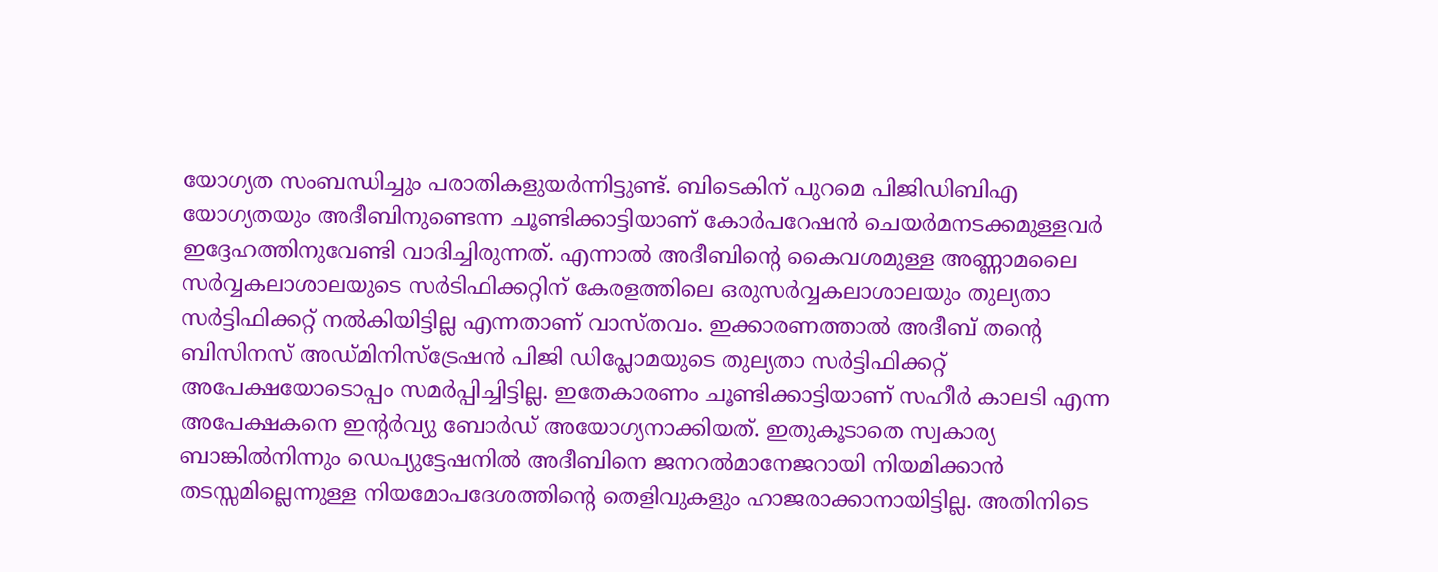യോഗ്യത സംബന്ധിച്ചും പരാതികളുയർന്നിട്ടുണ്ട്. ബിടെകിന് പുറമെ പിജിഡിബിഎ യോഗ്യതയും അദീബിനുണ്ടെന്ന ചൂണ്ടിക്കാട്ടിയാണ് കോർപറേഷൻ ചെയർമനടക്കമുള്ളവർ ഇദ്ദേഹത്തിനുവേണ്ടി വാദിച്ചിരുന്നത്. എന്നാൽ അദീബിന്റെ കൈവശമുള്ള അണ്ണാമലൈ സർവ്വകലാശാലയുടെ സർടിഫിക്കറ്റിന് കേരളത്തിലെ ഒരുസർവ്വകലാശാലയും തുല്യതാ സർട്ടിഫിക്കറ്റ് നൽകിയിട്ടില്ല എന്നതാണ് വാസ്തവം. ഇക്കാരണത്താൽ അദീബ് തന്റെ ബിസിനസ് അഡ്മിനിസ്‌ട്രേഷൻ പിജി ഡിപ്ലോമയുടെ തുല്യതാ സർട്ടിഫിക്കറ്റ് അപേക്ഷയോടൊപ്പം സമർപ്പിച്ചിട്ടില്ല. ഇതേകാരണം ചൂണ്ടിക്കാട്ടിയാണ് സഹീർ കാലടി എന്ന അപേക്ഷകനെ ഇന്‍റർവ്യു ബോർഡ് അയോഗ്യനാക്കിയത്. ഇതുകൂടാതെ സ്വകാര്യ ബാങ്കിൽനിന്നും ഡെപ്യുട്ടേഷനിൽ അദീബിനെ ജനറൽമാനേജറായി നിയമിക്കാൻ തടസ്സമില്ലെന്നുള്ള നിയമോപദേശത്തിന്റെ തെളിവുകളും ഹാജരാക്കാനായിട്ടില്ല. അതിനിടെ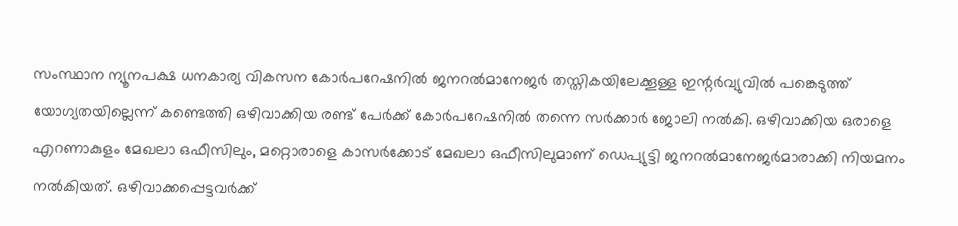സംസ്ഥാന ന്യൂനപക്ഷ ധനകാര്യ വികസന കോർപറേഷനിൽ ജനറൽമാനേജർ തസ്തികയിലേക്കൂള്ള ഇന്റർവ്യുവിൽ പങ്കെടുത്ത് യോഗ്യതയില്ലെന്ന് കണ്ടെത്തി ഒഴിവാക്കിയ രണ്ട് പേർക്ക് കോർപറേഷനിൽ തന്നെ സർക്കാർ ജോലി നൽകി. ഒഴിവാക്കിയ ഒരാളെ എറണാകുളം മേഖലാ ഒഫീസിലും, മറ്റൊരാളെ കാസർക്കോട് മേഖലാ ഒഫീസിലുമാണ് ഡെപ്യുട്ടി ജനറൽമാനേജർമാരാക്കി നിയമനം നൽകിയത്. ഒഴിവാക്കപ്പെട്ടവർക്ക്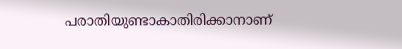പരാതിയുണ്ടാകാതിരിക്കാനാണ്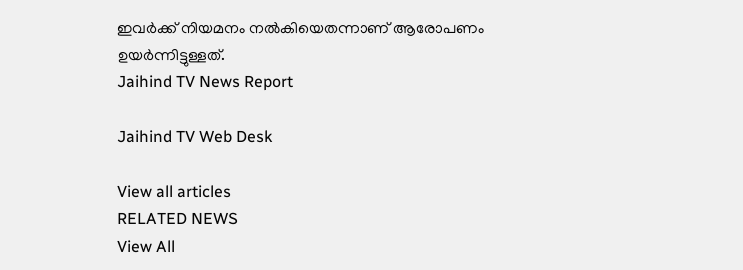ഇവർക്ക് നിയമനം നൽകിയെതന്നാണ് ആരോപണം ഉയർന്നിട്ടുള്ളത്.
Jaihind TV News Report

Jaihind TV Web Desk

View all articles
RELATED NEWS
View All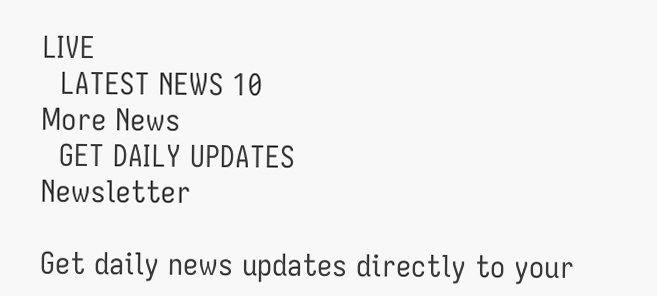LIVE
  LATEST NEWS 10
More News
  GET DAILY UPDATES
Newsletter

Get daily news updates directly to your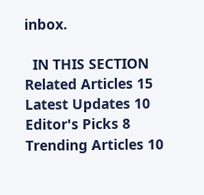inbox.

  IN THIS SECTION
Related Articles 15
Latest Updates 10
Editor's Picks 8
Trending Articles 10